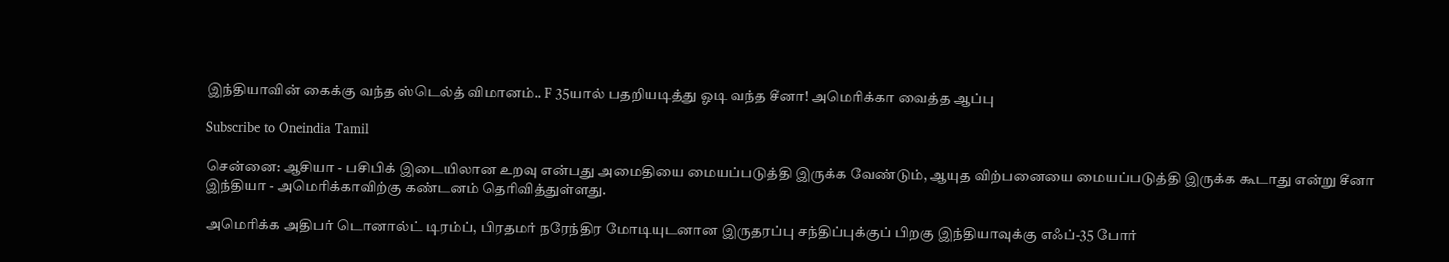இந்தியாவின் கைக்கு வந்த ஸ்டெல்த் விமானம்.. F 35யால் பதறியடித்து ஓடி வந்த சீனா! அமெரிக்கா வைத்த ஆப்பு

Subscribe to Oneindia Tamil

சென்னை: ஆசியா - பசிபிக் இடையிலான உறவு என்பது அமைதியை மையப்படுத்தி இருக்க வேண்டும், ஆயுத விற்பனையை மையப்படுத்தி இருக்க கூடாது என்று சீனா இந்தியா - அமெரிக்காவிற்கு கண்டனம் தெரிவித்துள்ளது.

அமெரிக்க அதிபர் டொனால்ட் டிரம்ப், பிரதமர் நரேந்திர மோடியுடனான இருதரப்பு சந்திப்புக்குப் பிறகு இந்தியாவுக்கு எஃப்-35 போர்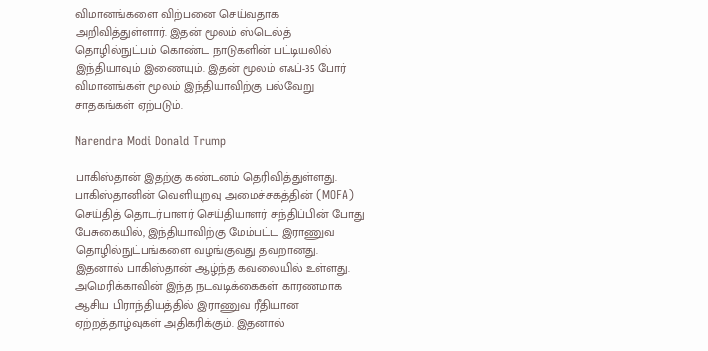விமானங்களை விற்பனை செய்வதாக அறிவித்துள்ளார். இதன் மூலம் ஸ்டெல்த் தொழில்நுட்பம் கொண்ட நாடுகளின் பட்டியலில் இந்தியாவும் இணையும். இதன் மூலம் எஃப்-35 போர் விமானங்கள் மூலம் இந்தியாவிற்கு பல்வேறு சாதகங்கள் ஏற்படும்.

Narendra Modi Donald Trump

பாகிஸ்தான் இதற்கு கண்டனம் தெரிவித்துள்ளது. பாகிஸ்தானின் வெளியுறவு அமைச்சகத்தின் (MOFA) செய்தித் தொடர்பாளர் செய்தியாளர் சந்திப்பின் போது பேசுகையில், இந்தியாவிற்கு மேம்பட்ட இராணுவ தொழில்நுட்பங்களை வழங்குவது தவறானது. இதனால் பாகிஸ்தான் ஆழ்ந்த கவலையில் உள்ளது. அமெரிக்காவின் இந்த நடவடிக்கைகள் காரணமாக ஆசிய பிராந்தியத்தில் இராணுவ ரீதியான ஏற்றத்தாழ்வுகள் அதிகரிக்கும். இதனால்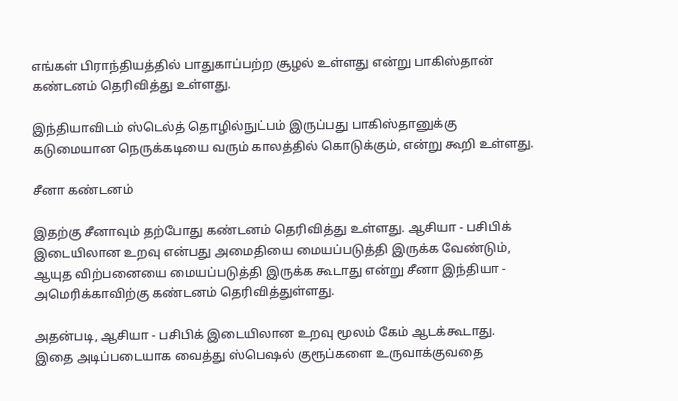எங்கள் பிராந்தியத்தில் பாதுகாப்பற்ற சூழல் உள்ளது என்று பாகிஸ்தான் கண்டனம் தெரிவித்து உள்ளது.

இந்தியாவிடம் ஸ்டெல்த் தொழில்நுட்பம் இருப்பது பாகிஸ்தானுக்கு கடுமையான நெருக்கடியை வரும் காலத்தில் கொடுக்கும், என்று கூறி உள்ளது.

சீனா கண்டனம்

இதற்கு சீனாவும் தற்போது கண்டனம் தெரிவித்து உள்ளது. ஆசியா - பசிபிக் இடையிலான உறவு என்பது அமைதியை மையப்படுத்தி இருக்க வேண்டும், ஆயுத விற்பனையை மையப்படுத்தி இருக்க கூடாது என்று சீனா இந்தியா - அமெரிக்காவிற்கு கண்டனம் தெரிவித்துள்ளது.

அதன்படி, ஆசியா - பசிபிக் இடையிலான உறவு மூலம் கேம் ஆடக்கூடாது. இதை அடிப்படையாக வைத்து ஸ்பெஷல் குரூப்களை உருவாக்குவதை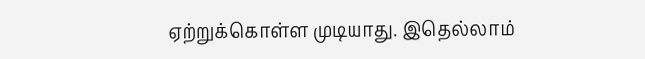ஏற்றுக்கொள்ள முடியாது. இதெல்லாம்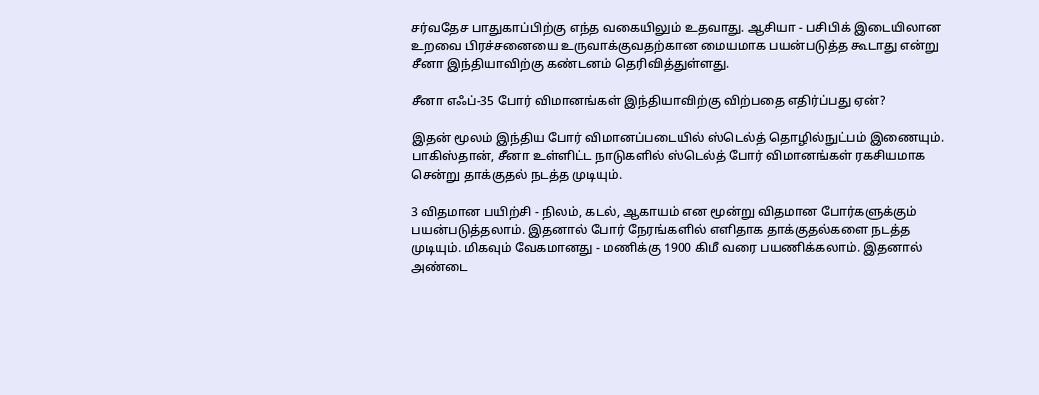சர்வதேச பாதுகாப்பிற்கு எந்த வகையிலும் உதவாது. ஆசியா - பசிபிக் இடையிலான உறவை பிரச்சனையை உருவாக்குவதற்கான மையமாக பயன்படுத்த கூடாது என்று சீனா இந்தியாவிற்கு கண்டனம் தெரிவித்துள்ளது.

சீனா எஃப்-35 போர் விமானங்கள் இந்தியாவிற்கு விற்பதை எதிர்ப்பது ஏன்?

இதன் மூலம் இந்திய போர் விமானப்படையில் ஸ்டெல்த் தொழில்நுட்பம் இணையும். பாகிஸ்தான், சீனா உள்ளிட்ட நாடுகளில் ஸ்டெல்த் போர் விமானங்கள் ரகசியமாக சென்று தாக்குதல் நடத்த முடியும்.

3 விதமான பயிற்சி - நிலம், கடல், ஆகாயம் என மூன்று விதமான போர்களுக்கும் பயன்படுத்தலாம். இதனால் போர் நேரங்களில் எளிதாக தாக்குதல்களை நடத்த முடியும். மிகவும் வேகமானது - மணிக்கு 1900 கிமீ வரை பயணிக்கலாம். இதனால் அண்டை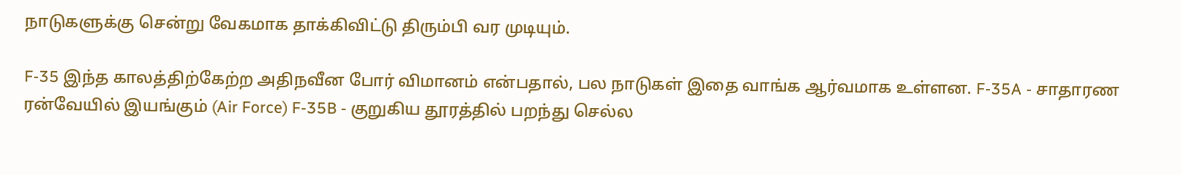நாடுகளுக்கு சென்று வேகமாக தாக்கிவிட்டு திரும்பி வர முடியும்.

F-35 இந்த காலத்திற்கேற்ற அதிநவீன போர் விமானம் என்பதால், பல நாடுகள் இதை வாங்க ஆர்வமாக உள்ளன. F-35A - சாதாரண ரன்‌வேயில் இயங்கும் (Air Force) F-35B - குறுகிய தூரத்தில் பறந்து செல்ல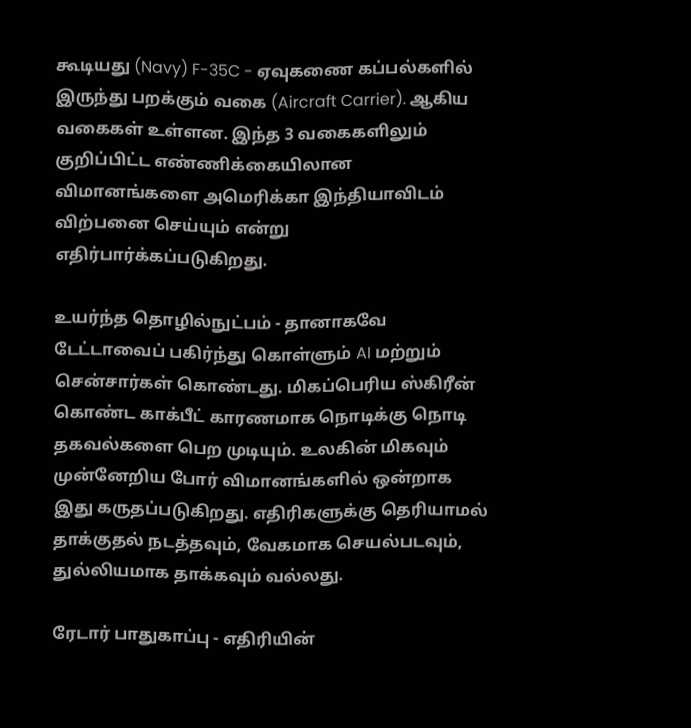கூடியது (Navy) F-35C - ஏவுகணை கப்பல்களில் இருந்து பறக்கும் வகை (Aircraft Carrier). ஆகிய வகைகள் உள்ளன. இந்த 3 வகைகளிலும் குறிப்பிட்ட எண்ணிக்கையிலான விமானங்களை அமெரிக்கா இந்தியாவிடம் விற்பனை செய்யும் என்று எதிர்பார்க்கப்படுகிறது.

உயர்ந்த தொழில்நுட்பம் - தானாகவே டேட்டாவைப் பகிர்ந்து கொள்ளும் AI மற்றும் சென்சார்கள் கொண்டது. மிகப்பெரிய ஸ்கிரீன் கொண்ட காக்பீட் காரணமாக நொடிக்கு நொடி தகவல்களை பெற முடியும். உலகின் மிகவும் முன்னேறிய போர் விமானங்களில் ஒன்றாக இது கருதப்படுகிறது. எதிரிகளுக்கு தெரியாமல் தாக்குதல் நடத்தவும், வேகமாக செயல்படவும், துல்லியமாக தாக்கவும் வல்லது.

ரேடார் பாதுகாப்பு - எதிரியின்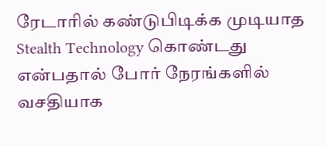ரேடாரில் கண்டுபிடிக்க முடியாத Stealth Technology கொண்டது என்பதால் போர் நேரங்களில் வசதியாக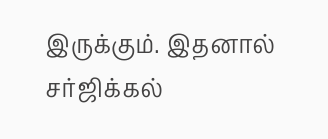இருக்கும். இதனால் சர்ஜிக்கல்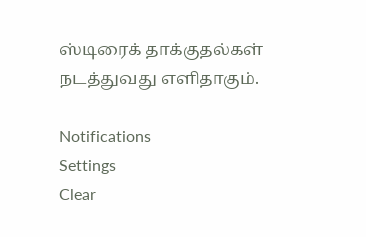ஸ்டிரைக் தாக்குதல்கள் நடத்துவது எளிதாகும்.

Notifications
Settings
Clear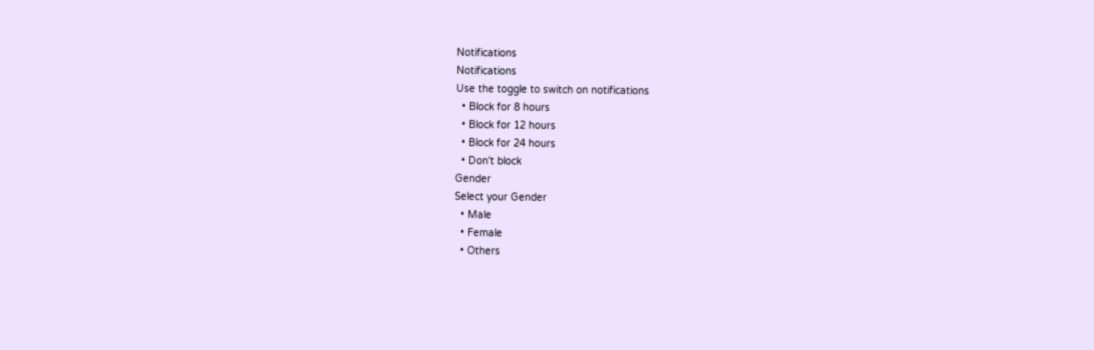Notifications
Notifications
Use the toggle to switch on notifications
  • Block for 8 hours
  • Block for 12 hours
  • Block for 24 hours
  • Don't block
Gender
Select your Gender
  • Male
  • Female
  • Others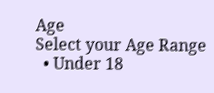Age
Select your Age Range
  • Under 18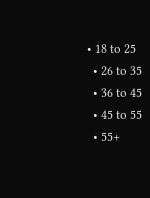• 18 to 25
  • 26 to 35
  • 36 to 45
  • 45 to 55
  • 55+